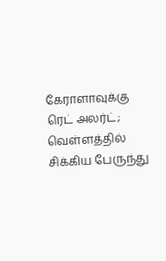கேராளாவுக்கு ரெட் அலர்ட்; வெள்ளத்தில் சிக்கிய பேருந்து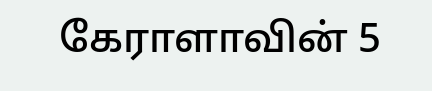கேராளாவின் 5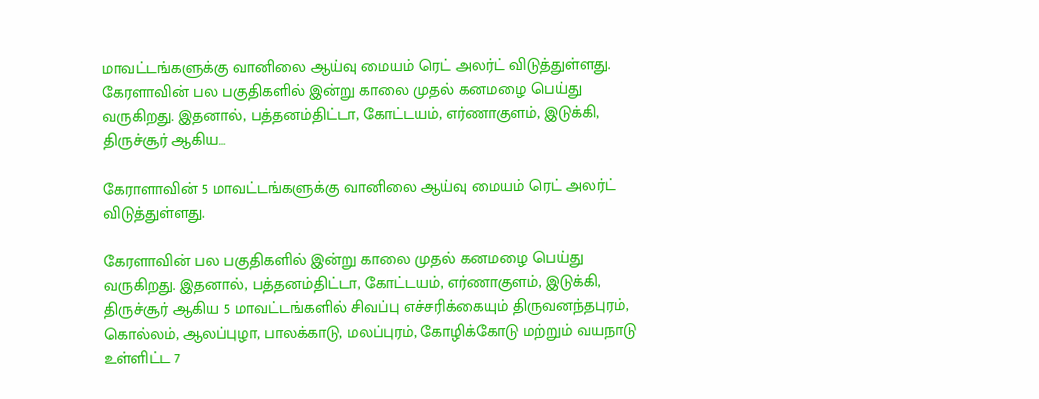மாவட்டங்களுக்கு வானிலை ஆய்வு மையம் ரெட் அலர்ட் விடுத்துள்ளது.  கேரளாவின் பல பகுதிகளில் இன்று காலை முதல் கனமழை பெய்து வருகிறது. இதனால், பத்தனம்திட்டா, கோட்டயம், எர்ணாகுளம், இடுக்கி, திருச்சூர் ஆகிய…

கேராளாவின் 5 மாவட்டங்களுக்கு வானிலை ஆய்வு மையம் ரெட் அலர்ட் விடுத்துள்ளது.

கேரளாவின் பல பகுதிகளில் இன்று காலை முதல் கனமழை பெய்து வருகிறது. இதனால், பத்தனம்திட்டா, கோட்டயம், எர்ணாகுளம், இடுக்கி, திருச்சூர் ஆகிய 5 மாவட்டங்களில் சிவப்பு எச்சரிக்கையும் திருவனந்தபுரம், கொல்லம், ஆலப்புழா, பாலக்காடு, மலப்புரம், கோழிக்கோடு மற்றும் வயநாடு உள்ளிட்ட 7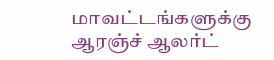மாவட்டங்களுக்கு ஆரஞ்ச் ஆலர்ட்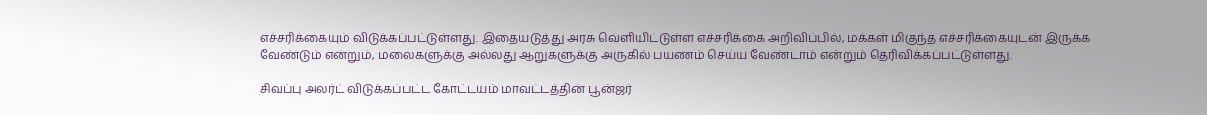எச்சரிக்கையும் விடுக்கப்பட்டுள்ளது. இதையடுத்து அரசு வெளியிட்டுள்ள எச்சரிக்கை அறிவிப்பில், மக்கள் மிகுந்த எச்சரிக்கையுடன் இருக்க வேண்டும் என்றும், மலைகளுக்கு அல்லது ஆறுகளுக்கு அருகில் பயணம் செய்ய வேண்டாம் என்றும் தெரிவிக்கப்பட்டுள்ளது.

சிவப்பு அலர்ட் விடுக்கப்பட்ட கோட்டயம் மாவட்டத்தின் பூன்ஜர்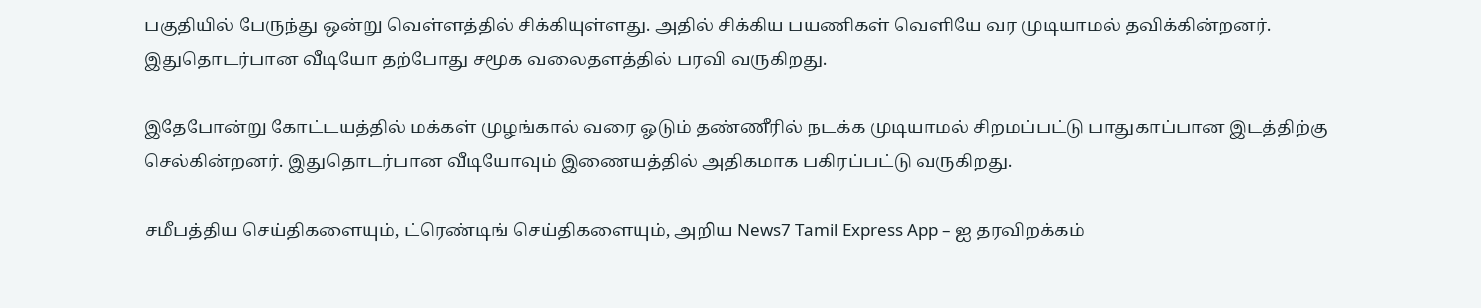பகுதியில் பேருந்து ஒன்று வெள்ளத்தில் சிக்கியுள்ளது. அதில் சிக்கிய பயணிகள் வெளியே வர முடியாமல் தவிக்கின்றனர். இதுதொடர்பான வீடியோ தற்போது சமூக வலைதளத்தில் பரவி வருகிறது.

இதேபோன்று கோட்டயத்தில் மக்கள் முழங்கால் வரை ஓடும் தண்ணீரில் நடக்க முடியாமல் சிறமப்பட்டு பாதுகாப்பான இடத்திற்கு செல்கின்றனர். இதுதொடர்பான வீடியோவும் இணையத்தில் அதிகமாக பகிரப்பட்டு வருகிறது.

சமீபத்திய செய்திகளையும், ட்ரெண்டிங் செய்திகளையும், அறிய News7 Tamil Express App – ஐ தரவிறக்கம்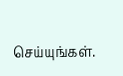செய்யுங்கள்.